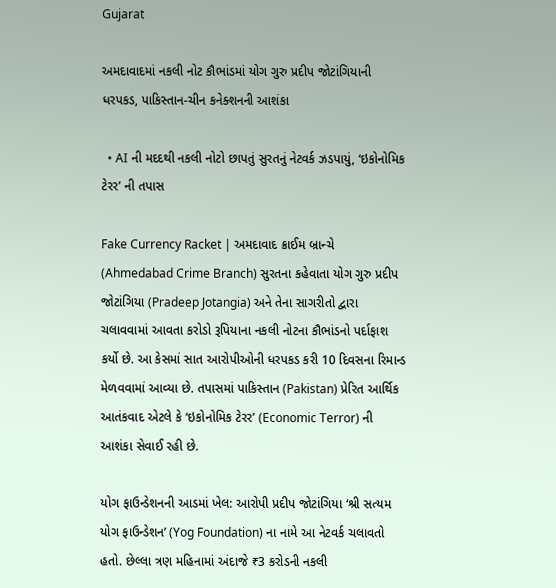Gujarat

અમદાવાદમાં નકલી નોટ કૌભાંડમાં યોગ ગુરુ પ્રદીપ જોટાંગિયાની ધરપકડ, પાકિસ્તાન-ચીન કનેક્શનની આશંકા

  • AI ની મદદથી નકલી નોટો છાપતું સુરતનું નેટવર્ક ઝડપાયું, ‘ઇકોનોમિક ટેરર’ ની તપાસ

Fake Currency Racket | અમદાવાદ ક્રાઈમ બ્રાન્ચે (Ahmedabad Crime Branch) સુરતના કહેવાતા યોગ ગુરુ પ્રદીપ જોટાંગિયા (Pradeep Jotangia) અને તેના સાગરીતો દ્વારા ચલાવવામાં આવતા કરોડો રૂપિયાના નકલી નોટના કૌભાંડનો પર્દાફાશ કર્યો છે. આ કેસમાં સાત આરોપીઓની ધરપકડ કરી 10 દિવસના રિમાન્ડ મેળવવામાં આવ્યા છે. તપાસમાં પાકિસ્તાન (Pakistan) પ્રેરિત આર્થિક આતંકવાદ એટલે કે ‘ઇકોનોમિક ટેરર’ (Economic Terror) ની આશંકા સેવાઈ રહી છે.

યોગ ફાઉન્ડેશનની આડમાં ખેલ: આરોપી પ્રદીપ જોટાંગિયા ‘શ્રી સત્યમ યોગ ફાઉન્ડેશન’ (Yog Foundation) ના નામે આ નેટવર્ક ચલાવતો હતો. છેલ્લા ત્રણ મહિનામાં અંદાજે ₹3 કરોડની નકલી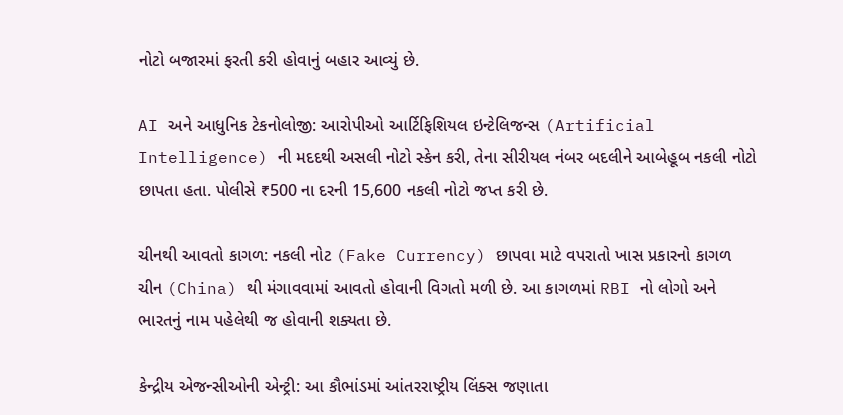નોટો બજારમાં ફરતી કરી હોવાનું બહાર આવ્યું છે.

AI અને આધુનિક ટેકનોલોજી: આરોપીઓ આર્ટિફિશિયલ ઇન્ટેલિજન્સ (Artificial Intelligence) ની મદદથી અસલી નોટો સ્કેન કરી, તેના સીરીયલ નંબર બદલીને આબેહૂબ નકલી નોટો છાપતા હતા. પોલીસે ₹500 ના દરની 15,600 નકલી નોટો જપ્ત કરી છે.

ચીનથી આવતો કાગળ: નકલી નોટ (Fake Currency) છાપવા માટે વપરાતો ખાસ પ્રકારનો કાગળ ચીન (China) થી મંગાવવામાં આવતો હોવાની વિગતો મળી છે. આ કાગળમાં RBI નો લોગો અને ભારતનું નામ પહેલેથી જ હોવાની શક્યતા છે.

કેન્દ્રીય એજન્સીઓની એન્ટ્રી: આ કૌભાંડમાં આંતરરાષ્ટ્રીય લિંક્સ જણાતા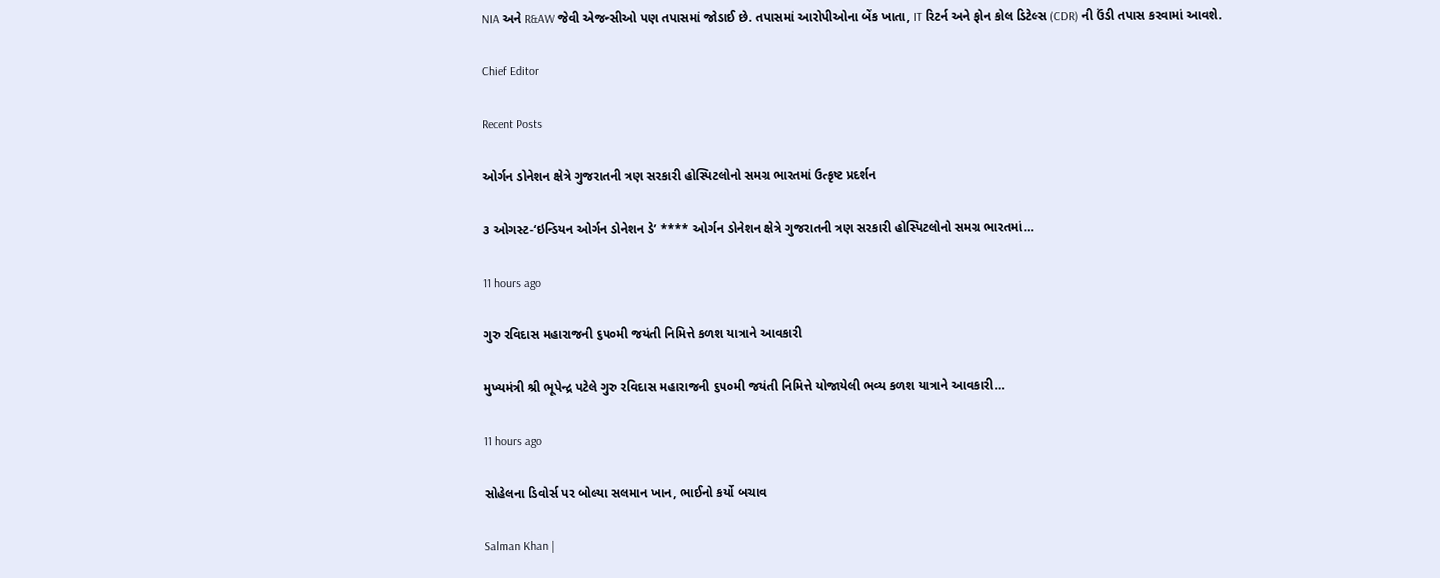NIA અને R&AW જેવી એજન્સીઓ પણ તપાસમાં જોડાઈ છે. તપાસમાં આરોપીઓના બેંક ખાતા, IT રિટર્ન અને ફોન કોલ ડિટેલ્સ (CDR) ની ઉંડી તપાસ કરવામાં આવશે.

Chief Editor

Recent Posts

ઓર્ગન ડોનેશન ક્ષેત્રે ગુજરાતની ત્રણ સરકારી હોસ્પિટલોનો સમગ્ર ભારતમાં ઉત્કૃષ્ટ પ્રદર્શન

૩ ઓગસ્ટ-‘ઇન્ડિયન ઓર્ગન ડોનેશન ડે’ **** ઓર્ગન ડોનેશન ક્ષેત્રે ગુજરાતની ત્રણ સરકારી હોસ્પિટલોનો સમગ્ર ભારતમાં…

11 hours ago

ગુરુ રવિદાસ મહારાજની ૬૫૦મી જયંતી નિમિત્તે કળશ યાત્રાને આવકારી

મુખ્યમંત્રી શ્રી ભૂપેન્દ્ર પટેલે ગુરુ રવિદાસ મહારાજની ૬૫૦મી જયંતી નિમિત્તે યોજાયેલી ભવ્ય કળશ યાત્રાને આવકારી…

11 hours ago

સોહેલના ડિવોર્સ પર બોલ્યા સલમાન ખાન, ભાઈનો કર્યો બચાવ

Salman Khan |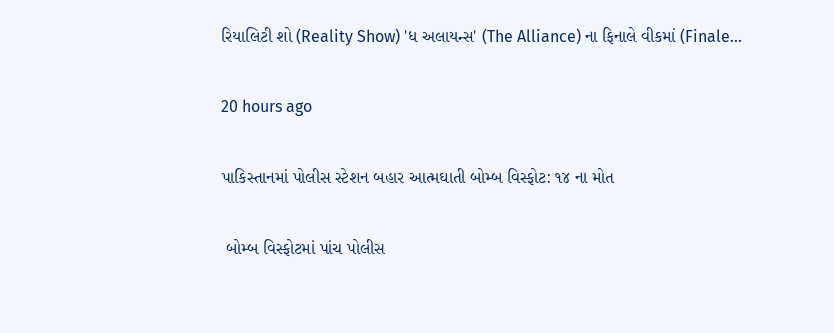રિયાલિટી શો (Reality Show) 'ધ અલાયન્સ' (The Alliance) ના ફિનાલે વીકમાં (Finale…

20 hours ago

પાકિસ્તાનમાં પોલીસ સ્ટેશન બહાર આત્મઘાતી બોમ્બ વિસ્ફોટ: ૧૪ ના મોત

 બોમ્બ વિસ્ફોટમાં પાંચ પોલીસ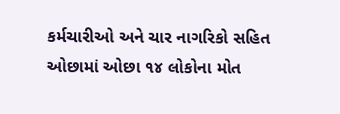કર્મચારીઓ અને ચાર નાગરિકો સહિત ઓછામાં ઓછા ૧૪ લોકોના મોત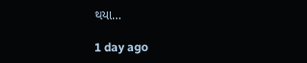થયા…

1 day ago